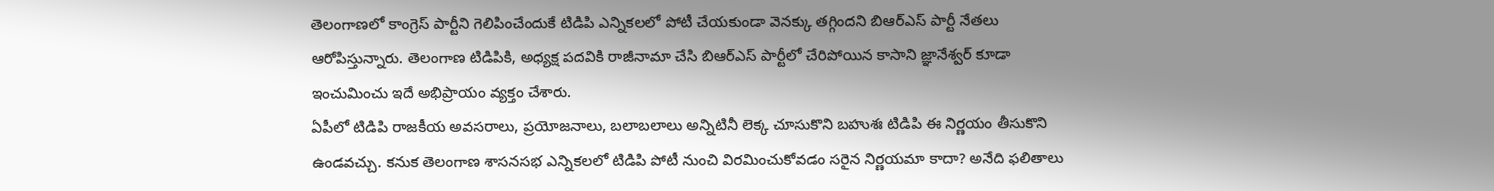తెలంగాణలో కాంగ్రెస్ పార్టీని గెలిపించేందుకే టిడిపి ఎన్నికలలో పోటీ చేయకుండా వెనక్కు తగ్గిందని బిఆర్ఎస్ పార్టీ నేతలు ఆరోపిస్తున్నారు. తెలంగాణ టిడిపికి, అధ్యక్ష పదవికి రాజీనామా చేసి బిఆర్ఎస్ పార్టీలో చేరిపోయిన కాసాని జ్ఞానేశ్వర్ కూడా ఇంచుమించు ఇదే అభిప్రాయం వ్యక్తం చేశారు.
ఏపీలో టిడిపి రాజకీయ అవసరాలు, ప్రయోజనాలు, బలాబలాలు అన్నిటినీ లెక్క చూసుకొని బహుశః టిడిపి ఈ నిర్ణయం తీసుకొని ఉండవచ్చు. కనుక తెలంగాణ శాసనసభ ఎన్నికలలో టిడిపి పోటీ నుంచి విరమించుకోవడం సరైన నిర్ణయమా కాదా? అనేది ఫలితాలు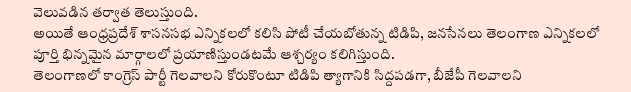వెలువడిన తర్వాత తెలుస్తుంది.
అయితే ఆంధ్రప్రదేశ్ శాసనసభ ఎన్నికలలో కలిసి పోటీ చేయబోతున్న టిడిపి, జనసేనలు తెలంగాణ ఎన్నికలలో పూర్తి భిన్నమైన మార్గాలలో ప్రయాణిస్తుండటమే ఆశ్చర్యం కలిగిస్తుంది.
తెలంగాణలో కాంగ్రెస్ పార్టీ గెలవాలని కోరుకొంటూ టిడిపి త్యాగానికి సిద్దపడగా, బీజేపీ గెలవాలని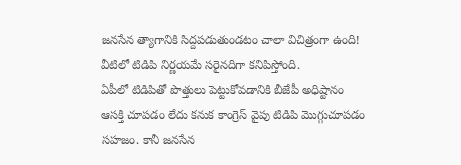జనసేన త్యాగానికి సిద్దపడుతుండటం చాలా విచిత్రంగా ఉంది! వీటిలో టిడిపి నిర్ణయమే సరైనదిగా కనిపిస్తోంది.
ఏపీలో టిడిపితో పొత్తులు పెట్టుకోవడానికి బీజేపీ అధిష్టానం ఆసక్తి చూపడం లేదు కనుక కాంగ్రెస్ వైపు టిడిపి మొగ్గుచూపడం సహజం. కానీ జనసేన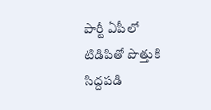పార్టీ ఏపీలో టిడిపితో పొత్తుకి సిద్దపడి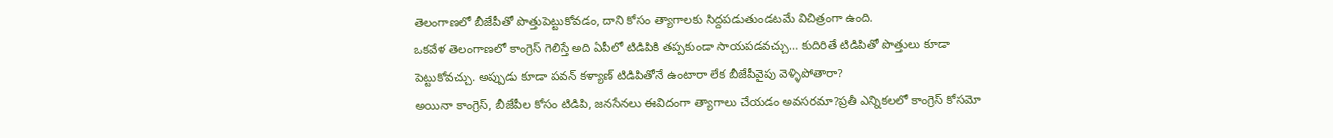తెలంగాణలో బీజేపీతో పొత్తుపెట్టుకోవడం, దాని కోసం త్యాగాలకు సిద్దపడుతుండటమే విచిత్రంగా ఉంది.
ఒకవేళ తెలంగాణలో కాంగ్రెస్ గెలిస్తే అది ఏపీలో టిడిపికి తప్పకుండా సాయపడవచ్చు… కుదిరితే టిడిపితో పొత్తులు కూడా పెట్టుకోవచ్చు. అప్పుడు కూడా పవన్ కళ్యాణ్ టిడిపితోనే ఉంటారా లేక బీజేపీవైపు వెళ్ళిపోతారా?
అయినా కాంగ్రెస్, బీజేపీల కోసం టిడిపి, జనసేనలు ఈవిదంగా త్యాగాలు చేయడం అవసరమా?ప్రతీ ఎన్నికలలో కాంగ్రెస్ కోసమో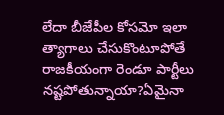లేదా బీజేపీల కోసమో ఇలా త్యాగాలు చేసుకొంటూపోతే రాజకీయంగా రెండూ పార్టీలు నష్టపోతున్నాయా?ఏమైనా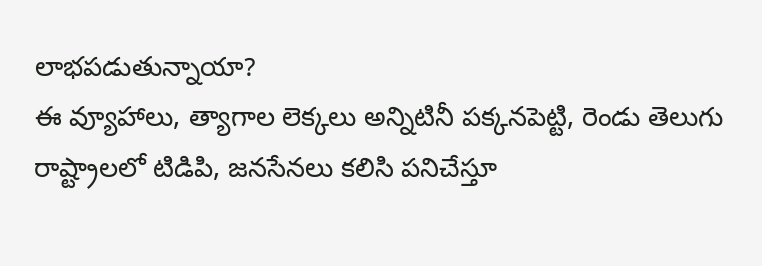లాభపడుతున్నాయా?
ఈ వ్యూహాలు, త్యాగాల లెక్కలు అన్నిటినీ పక్కనపెట్టి, రెండు తెలుగు రాష్ట్రాలలో టిడిపి, జనసేనలు కలిసి పనిచేస్తూ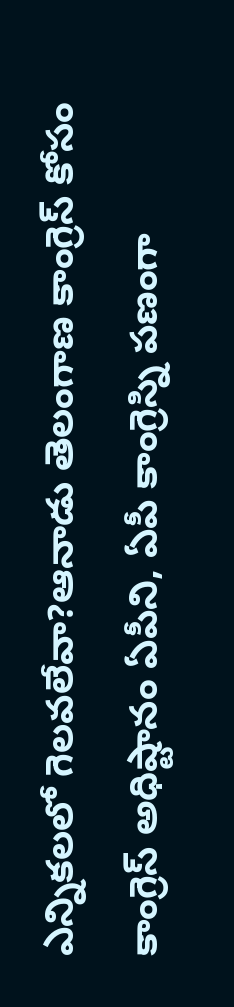ఎన్నికలలో గెలవలేవా?ఆనాడు తెలంగాణ కాంగ్రెస్ కోసం కాంగ్రెస్ అధిష్టానం ఏపీని, ఏపీ కాంగ్రెస్ని పణంగా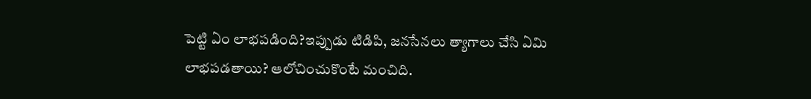పెట్టి ఏం లాభపడింది?ఇప్పుడు టిడిపి, జనసేనలు త్యాగాలు చేసి ఏమి లాభపడతాయి? ఆలోచించుకొంటే మంచిది.